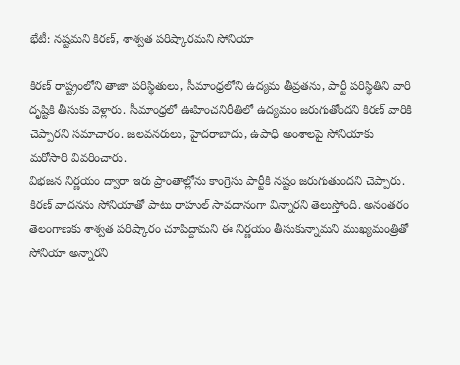భేటీ: నష్టమని కిరణ్, శాశ్వత పరిష్కారమని సోనియా

కిరణ్ రాష్ట్రంలోని తాజా పరిస్థితులు, సీమాంధ్రలోని ఉద్యమ తీవ్రతను, పార్టీ పరిస్థితిని వారి దృష్టికి తీసుకు వెళ్లారు. సీమాంధ్రలో ఊహించనిరీతిలో ఉద్యమం జరుగుతోందని కిరణ్ వారికి చెప్పారని సమాచారం. జలవనరులు, హైదరాబాదు, ఉపాధి అంశాలపై సోనియాకు మరోసారి వివరించారు.
విభజన నిర్ణయం ద్వారా ఇరు ప్రాంతాల్లోను కాంగ్రెసు పార్టీకి నష్టం జరుగుతుందని చెప్పారు. కిరణ్ వాదనను సోనియాతో పాటు రాహుల్ సావదానంగా విన్నారని తెలుస్తోంది. అనంతరం తెలంగాణకు శాశ్వత పరిష్కారం చూపిద్దామని ఈ నిర్ణయం తీసుకున్నామని ముఖ్యమంత్రితో సోనియా అన్నారని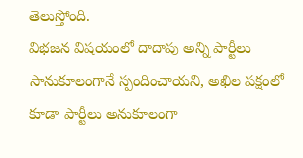తెలుస్తోంది.
విభజన విషయంలో దాదాపు అన్ని పార్టీలు సానుకూలంగానే స్పందించాయని, అఖిల పక్షంలో కూడా పార్టీలు అనుకూలంగా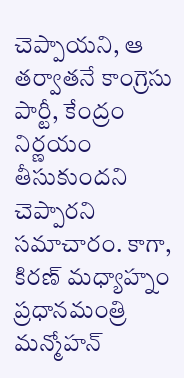చెప్పాయని, ఆ తర్వాతనే కాంగ్రెసు పార్టీ, కేంద్రం నిర్ణయం తీసుకుందని చెప్పారని సమాచారం. కాగా, కిరణ్ మధ్యాహ్నం ప్రధానమంత్రి మన్మోహన్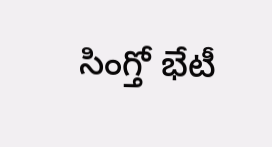సింగ్తో భేటీ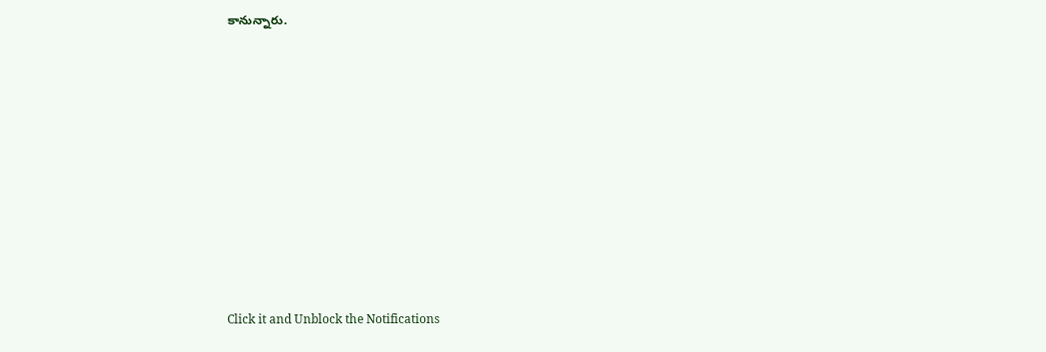కానున్నారు.












Click it and Unblock the Notifications